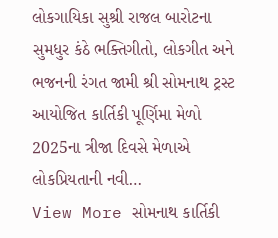લોકગાયિકા સુશ્રી રાજલ બારોટના સુમધુર કંઠે ભક્તિગીતો, લોકગીત અને ભજનની રંગત જામી શ્રી સોમનાથ ટ્રસ્ટ આયોજિત કાર્તિકી પૂર્ણિમા મેળો 2025ના ત્રીજા દિવસે મેળાએ લોકપ્રિયતાની નવી…
View More સોમનાથ કાર્તિકી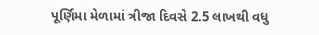પૂર્ણિમા મેળામાં ત્રીજા દિવસે 2.5 લાખથી વધુ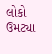લોકો ઉમટ્યા